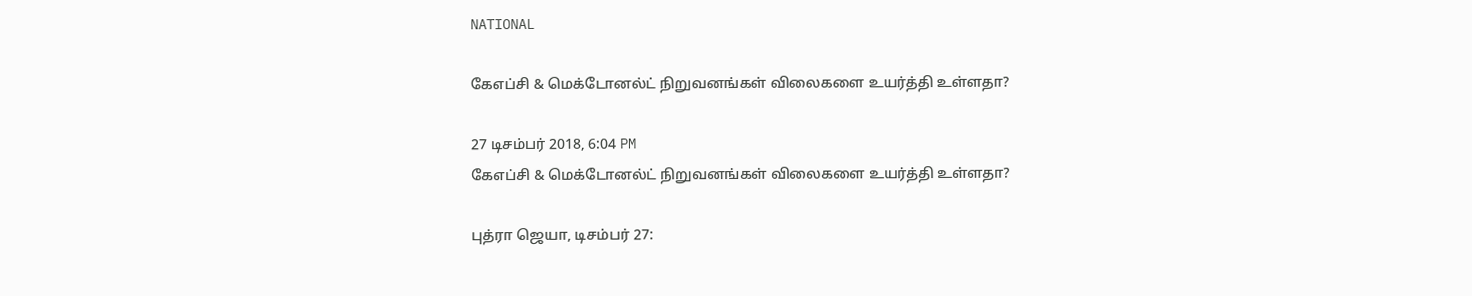NATIONAL

கேஎப்சி & மெக்டோனல்ட் நிறுவனங்கள் விலைகளை உயர்த்தி உள்ளதா?

27 டிசம்பர் 2018, 6:04 PM
கேஎப்சி & மெக்டோனல்ட் நிறுவனங்கள் விலைகளை உயர்த்தி உள்ளதா?

புத்ரா ஜெயா, டிசம்பர் 27: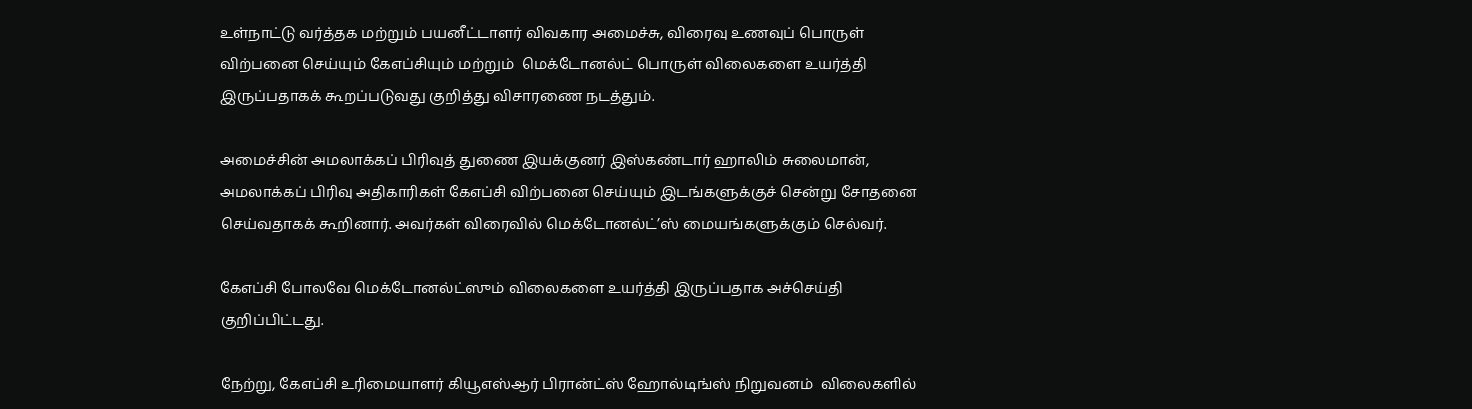உள்நாட்டு வர்த்தக மற்றும் பயனீட்டாளர் விவகார அமைச்சு, விரைவு உணவுப் பொருள் விற்பனை செய்யும் கேஎப்சியும் மற்றும்  மெக்டோனல்ட் பொருள் விலைகளை உயர்த்தி இருப்பதாகக் கூறப்படுவது குறித்து விசாரணை நடத்தும்.

அமைச்சின் அமலாக்கப் பிரிவுத் துணை இயக்குனர் இஸ்கண்டார் ஹாலிம் சுலைமான், அமலாக்கப் பிரிவு அதிகாரிகள் கேஎப்சி விற்பனை செய்யும் இடங்களுக்குச் சென்று சோதனை செய்வதாகக் கூறினார். அவர்கள் விரைவில் மெக்டோனல்ட்’ஸ் மையங்களுக்கும் செல்வர்.

கேஎப்சி போலவே மெக்டோனல்ட்ஸும் விலைகளை உயர்த்தி இருப்பதாக அச்செய்தி குறிப்பிட்டது.

நேற்று, கேஎப்சி உரிமையாளர் கியூஎஸ்ஆர் பிரான்ட்ஸ் ஹோல்டிங்ஸ் நிறுவனம்  விலைகளில்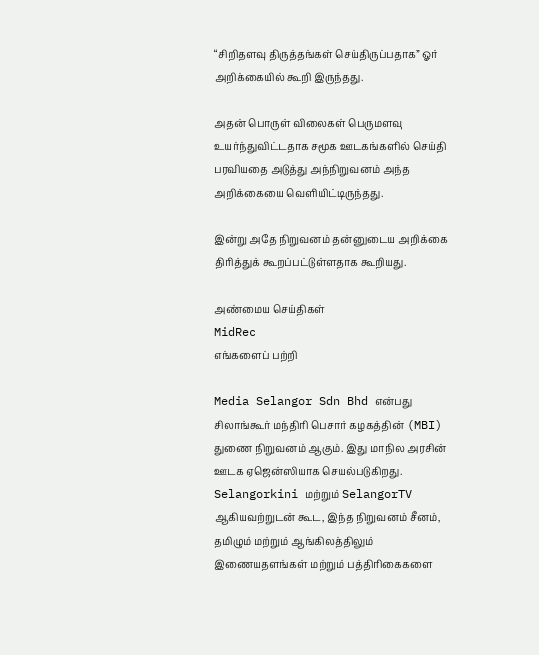“சிறிதளவு திருத்தங்கள் செய்திருப்பதாக” ஓர் அறிக்கையில் கூறி இருந்தது.

அதன் பொருள் விலைகள் பெருமளவு உயர்ந்துவிட்டதாக சமூக ஊடகங்களில் செய்தி பரவியதை அடுத்து அந்நிறுவனம் அந்த அறிக்கையை வெளியிட்டிருந்தது.

இன்று அதே நிறுவனம் தன்னுடைய அறிக்கை திரித்துக் கூறப்பட்டுள்ளதாக கூறியது.

அண்மைய செய்திகள்
MidRec
எங்களைப் பற்றி

Media Selangor Sdn Bhd என்பது சிலாங்கூர் மந்திரி பெசார் கழகத்தின் (MBI) துணை நிறுவனம் ஆகும். இது மாநில அரசின் ஊடக ஏஜென்ஸியாக செயல்படுகிறது. Selangorkini மற்றும் SelangorTV ஆகியவற்றுடன் கூட, இந்த நிறுவனம் சீனம், தமிழும் மற்றும் ஆங்கிலத்திலும் இணையதளங்கள் மற்றும் பத்திரிகைகளை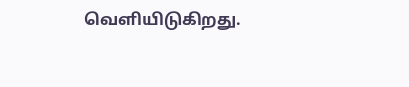வெளியிடுகிறது.